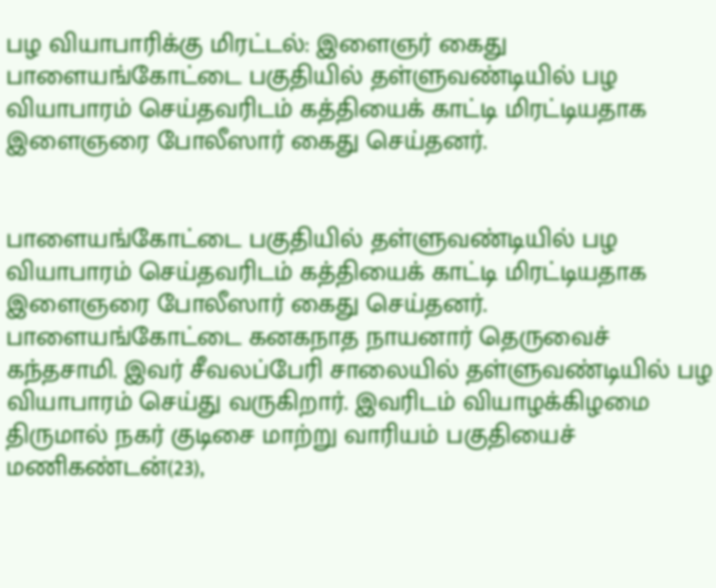பழ வியாபாரிக்கு மிரட்டல்: இளைஞர் கைது
பாளையங்கோட்டை பகுதியில் தள்ளுவண்டியில் பழ வியாபாரம் செய்தவரிடம் கத்தியைக் காட்டி மிரட்டியதாக இளைஞரை போலீஸார் கைது செய்தனர்.


பாளையங்கோட்டை பகுதியில் தள்ளுவண்டியில் பழ வியாபாரம் செய்தவரிடம் கத்தியைக் காட்டி மிரட்டியதாக இளைஞரை போலீஸார் கைது செய்தனர்.
பாளையங்கோட்டை கனகநாத நாயனார் தெருவைச் கந்தசாமி. இவர் சீவலப்பேரி சாலையில் தள்ளுவண்டியில் பழ வியாபாரம் செய்து வருகிறார். இவரிடம் வியாழக்கிழமை திருமால் நகர் குடிசை மாற்று வாரியம் பகுதியைச் மணிகண்டன்(23),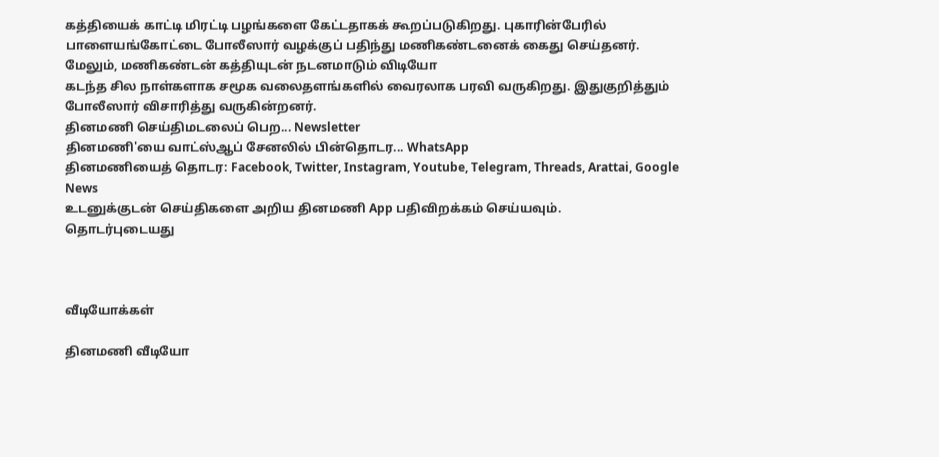கத்தியைக் காட்டி மிரட்டி பழங்களை கேட்டதாகக் கூறப்படுகிறது. புகாரின்பேரில் பாளையங்கோட்டை போலீஸார் வழக்குப் பதிந்து மணிகண்டனைக் கைது செய்தனர். மேலும், மணிகண்டன் கத்தியுடன் நடனமாடும் விடியோ
கடந்த சில நாள்களாக சமூக வலைதளங்களில் வைரலாக பரவி வருகிறது. இதுகுறித்தும் போலீஸார் விசாரித்து வருகின்றனர்.
தினமணி செய்திமடலைப் பெற... Newsletter
தினமணி'யை வாட்ஸ்ஆப் சேனலில் பின்தொடர... WhatsApp
தினமணியைத் தொடர: Facebook, Twitter, Instagram, Youtube, Telegram, Threads, Arattai, Google News
உடனுக்குடன் செய்திகளை அறிய தினமணி App பதிவிறக்கம் செய்யவும்.
தொடர்புடையது



வீடியோக்கள்

தினமணி வீடியோ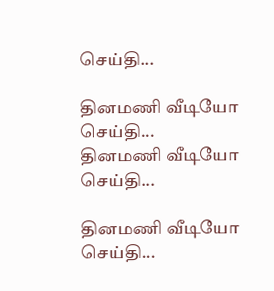செய்தி...

தினமணி வீடியோ செய்தி...
தினமணி வீடியோ செய்தி...

தினமணி வீடியோ செய்தி...